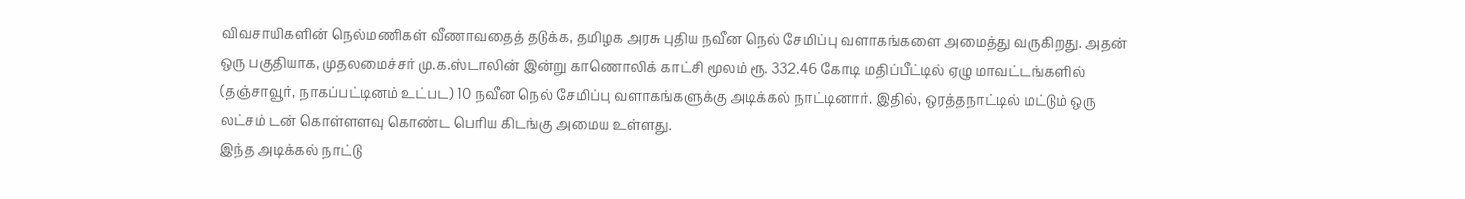விவசாயிகளின் நெல்மணிகள் வீணாவதைத் தடுக்க, தமிழக அரசு புதிய நவீன நெல் சேமிப்பு வளாகங்களை அமைத்து வருகிறது. அதன் ஒரு பகுதியாக, முதலமைச்சர் மு.க.ஸ்டாலின் இன்று காணொலிக் காட்சி மூலம் ரூ. 332.46 கோடி மதிப்பீட்டில் ஏழு மாவட்டங்களில் (தஞ்சாவூர், நாகப்பட்டினம் உட்பட) 10 நவீன நெல் சேமிப்பு வளாகங்களுக்கு அடிக்கல் நாட்டினார். இதில், ஒரத்தநாட்டில் மட்டும் ஒரு லட்சம் டன் கொள்ளளவு கொண்ட பெரிய கிடங்கு அமைய உள்ளது.
இந்த அடிக்கல் நாட்டு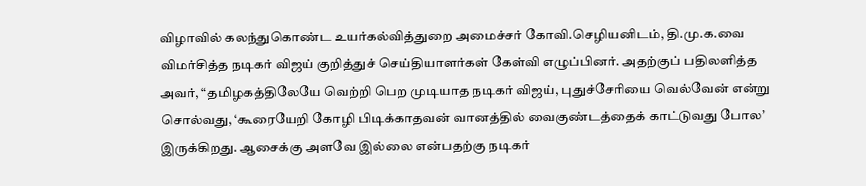விழாவில் கலந்துகொண்ட உயர்கல்வித்துறை அமைச்சர் கோவி.செழியனிடம், தி.மு.க.வை விமர்சித்த நடிகர் விஜய் குறித்துச் செய்தியாளர்கள் கேள்வி எழுப்பினர். அதற்குப் பதிலளித்த அவர், “தமிழகத்திலேயே வெற்றி பெற முடியாத நடிகர் விஜய், புதுச்சேரியை வெல்வேன் என்று சொல்வது, ‘கூரையேறி கோழி பிடிக்காதவன் வானத்தில் வைகுண்டத்தைக் காட்டுவது போல’ இருக்கிறது. ஆசைக்கு அளவே இல்லை என்பதற்கு நடிகர்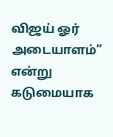விஜய் ஓர் அடையாளம்” என்று கடுமையாக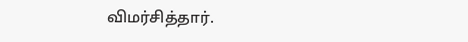விமர்சித்தார்.